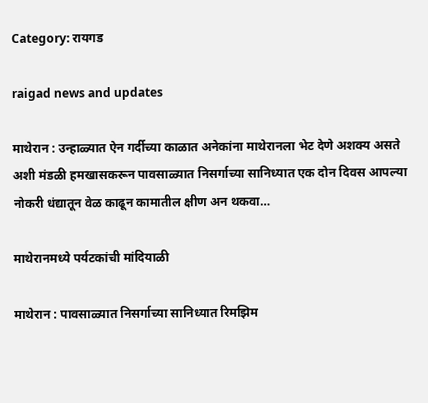Category: रायगड

raigad news and updates

माथेरान : उन्हाळ्यात ऐन गर्दीच्या काळात अनेकांना माथेरानला भेट देणे अशक्य असते अशी मंडळी हमखासकरून पावसाळ्यात निसर्गाच्या सानिध्यात एक दोन दिवस आपल्या नोकरी धंद्यातून वेळ काढून कामातील क्षीण अन थकवा…

माथेरानमध्ये पर्यटकांची मांदियाळी

माथेरान : पावसाळ्यात निसर्गाच्या सानिध्यात रिमझिम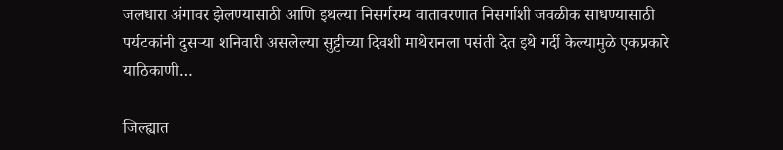जलधारा अंगावर झेलण्यासाठी आणि इथल्या निसर्गरम्य वातावरणात निसर्गाशी जवळीक साधण्यासाठी पर्यटकांनी दुसऱ्या शनिवारी असलेल्या सुट्टीच्या दिवशी माथेरानला पसंती देत इथे गर्दी केल्यामुळे एकप्रकारे याठिकाणी…

जिल्ह्यात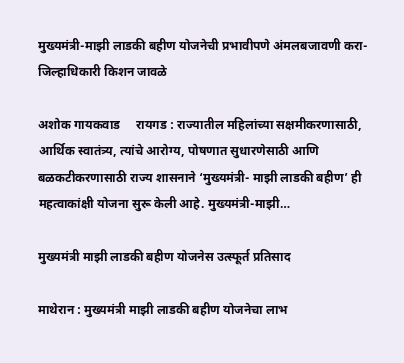मुख्यमंत्री-माझी लाडकी बहीण योजनेची प्रभावीपणे अंमलबजावणी करा-जिल्हाधिकारी किशन जावळे

अशोक गायकवाड     रायगड : राज्यातील महिलांच्या सक्षमीकरणासाठी, आर्थिक स्वातंत्र्य, त्यांचे आरोग्य, पोषणात सुधारणेसाठी आणि बळकटीकरणासाठी राज्य शासनाने ‘मुख्यमंत्री- माझी लाडकी बहीण’ ही महत्वाकांक्षी योजना सुरू केली आहे. मुख्यमंत्री-माझी…

मुख्यमंत्री माझी लाडकी बहीण योजनेस उत्स्फूर्त प्रतिसाद

माथेरान : मुख्यमंत्री माझी लाडकी बहीण योजनेचा लाभ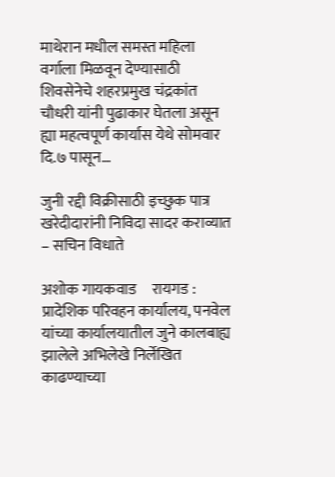माथेरान मधील समस्त महिला वर्गाला मिळवून देण्यासाठी शिवसेनेचे शहरप्रमुख चंद्रकांत चौधरी यांनी पुढाकार घेतला असून ह्या महत्वपूर्ण कार्यास येथे सोमवार दि.७ पासून…

जुनी रद्दी विक्रीसाठी इच्छुक पात्र खरेदीदारांनी निविदा सादर कराव्यात – सचिन विधाते

अशोक गायकवाड     रायगड : प्रादेशिक परिवहन कार्यालय, पनवेल यांच्या कार्यालयातील जुने कालबाह्य झालेले अभिलेखे निर्लेखित काढण्याच्या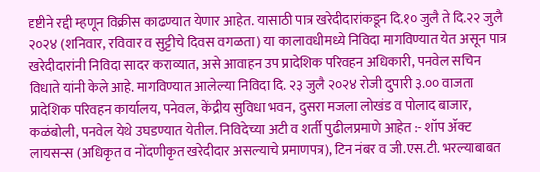दृष्टीने रद्दी म्हणून विक्रीस काढण्यात येणार आहेत. यासाठी पात्र खरेदीदारांकडून दि.१० जुलै ते दि.२२ जुलै २०२४ (शनिवार, रविवार व सुट्टीचे दिवस वगळता) या कालावधीमध्ये निविदा मागविण्यात येत असून पात्र खरेदीदारांनी निविदा सादर कराव्यात, असे आवाहन उप प्रादेशिक परिवहन अधिकारी, पनवेल सचिन विधाते यांनी केले आहे. मागविण्यात आलेल्या निविदा दि. २३ जुलै २०२४ रोजी दुपारी ३.०० वाजता प्रादेशिक परिवहन कार्यालय, पनेवल, केंद्रीय सुविधा भवन, दुसरा मजला लोखंड व पोलाद बाजार, कळंबोली, पनवेल येथे उघडण्यात येतील. निविदेच्या अटी व शर्ती पुढीलप्रमाणे आहेत :- शॉप ॲक्ट लायसन्स (अधिकृत व नोंदणीकृत खरेदीदार असल्याचे प्रमाणपत्र), टिन नंबर व जी.एस.टी. भरल्याबाबत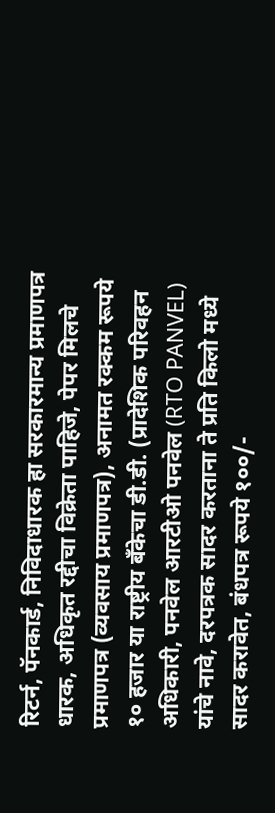रिटर्न, पॅनकार्ड, निविदाधारक हा सरकारमान्य प्रमाणपत्र धारक, अधिकृत रद्दीचा विक्रेता पाहिजे, पेपर मिलचे प्रमाणपत्र (व्यवसाय प्रमाणपत्र), अनामत रक्कम रूपये १० हजार या राष्ट्रीय बँकेचा डी.डी. (प्रादेशिक परिवहन अधिकारी, पनवेल आरटीओ पनवेल (RTO PANVEL) यांचे नावे, दरपत्रक सादर करताना ते प्रति किलो मध्ये सादर करावेत, बंधपत्र रूपये १००/-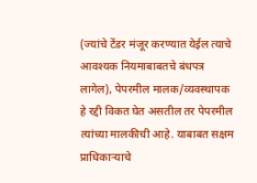(ज्यांचे टेंडर मंजूर करण्यात येईल त्याचे आवश्यक नियमाबाबतचे बंधपत्र लागेल), पेपरमील मालक/व्यवस्थापक हे रद्दी विकत घेत असतील तर पेपरमील त्यांच्या मालकीची आहे. याबाबत सक्षम प्राधिकाऱ्याचे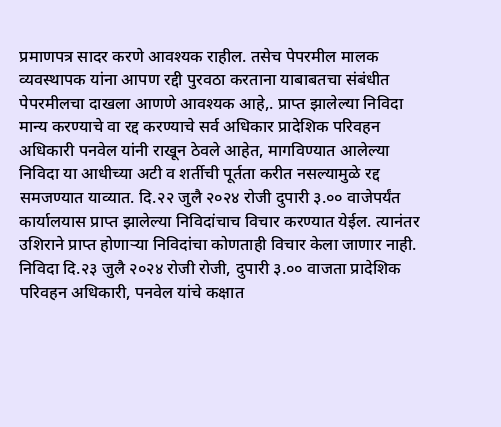प्रमाणपत्र सादर करणे आवश्यक राहील. तसेच पेपरमील मालक व्यवस्थापक यांना आपण रद्दी पुरवठा करताना याबाबतचा संबंधीत पेपरमीलचा दाखला आणणे आवश्यक आहे,. प्राप्त झालेल्या निविदा मान्य करण्याचे वा रद्द करण्याचे सर्व अधिकार प्रादेशिक परिवहन अधिकारी पनवेल यांनी राखून ठेवले आहेत, मागविण्यात आलेल्या निविदा या आधीच्या अटी व शर्तीची पूर्तता करीत नसल्यामुळे रद्द समजण्यात याव्यात. दि.२२ जुलै २०२४ रोजी दुपारी ३.०० वाजेपर्यंत कार्यालयास प्राप्त झालेल्या निविदांचाच विचार करण्यात येईल. त्यानंतर उशिराने प्राप्त होणाऱ्या निविदांचा कोणताही विचार केला जाणार नाही. निविदा दि.२३ जुलै २०२४ रोजी रोजी, दुपारी ३.०० वाजता प्रादेशिक परिवहन अधिकारी, पनवेल यांचे कक्षात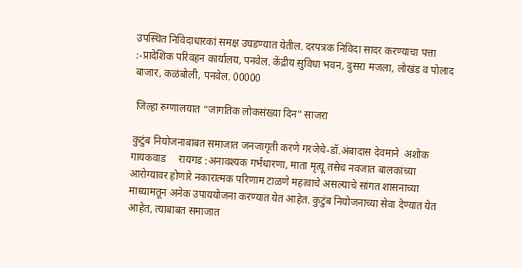उपस्थित निविदाधारकां समक्ष उघडण्यात येतील. दरपत्रक निविदा सादर करण्याचा पत्ता :-प्रादेशिक परिवहन कार्यालय, पनवेल. केंद्रीय सुविधा भवन, दुसरा मजला, लोखंड व पोलाद बाजार, कळंबोली, पनवेल. 00000

 जिल्हा रुग्णालयात “जागतिक लोकसंख्या दिन” साजरा

कुटुंब नियोजनाबाबत समाजात जनजागृती करणे गरजेचे-डॉ.अंबादास देवमाने  अशोक गायकवाड     रायगड :अनावश्यक गर्भधारणा, माता मृत्यू तसेच नवजात बालकांच्या आरोग्यावर होणारे नकारात्मक परिणाम टाळणे महत्वाचे असल्याचे सांगत शासनाच्या माध्यामतून अनेक उपाययोजना करण्यात येत आहेत. कुटुंब नियोजनाच्या सेवा देण्यात येत आहेत, त्याबाबत समाजात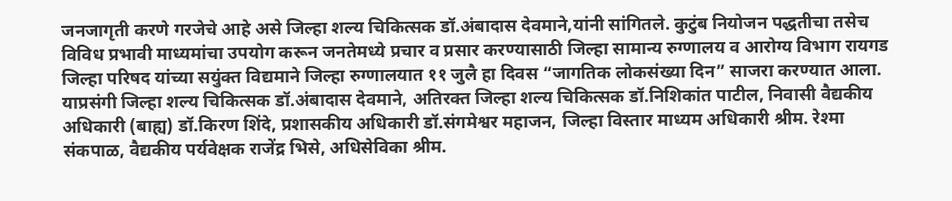जनजागृती करणे गरजेचे आहे असे जिल्हा शल्य चिकित्सक डॉ.अंबादास देवमाने,यांनी सांगितले. कुटुंब नियोजन पद्धतीचा तसेच विविध प्रभावी माध्यमांचा उपयोग करून जनतेमध्ये प्रचार व प्रसार करण्यासाठी जिल्हा सामान्य रुग्णालय व आरोग्य विभाग रायगड जिल्हा परिषद यांच्या सयुंक्त विद्यमाने जिल्हा रुग्णालयात ११ जुलै हा दिवस “जागतिक लोकसंख्या दिन” साजरा करण्यात आला. याप्रसंगी जिल्हा शल्य चिकित्सक डॉ.अंबादास देवमाने, अतिरक्त जिल्हा शल्य चिकित्सक डॉ.निशिकांत पाटील, निवासी वैद्यकीय अधिकारी (बाह्य) डॉ.किरण शिंदे, प्रशासकीय अधिकारी डॉ.संगमेश्वर महाजन, जिल्हा विस्तार माध्यम अधिकारी श्रीम. रेश्मा संकपाळ, वैद्यकीय पर्यवेक्षक राजेंद्र भिसे, अधिसेविका श्रीम.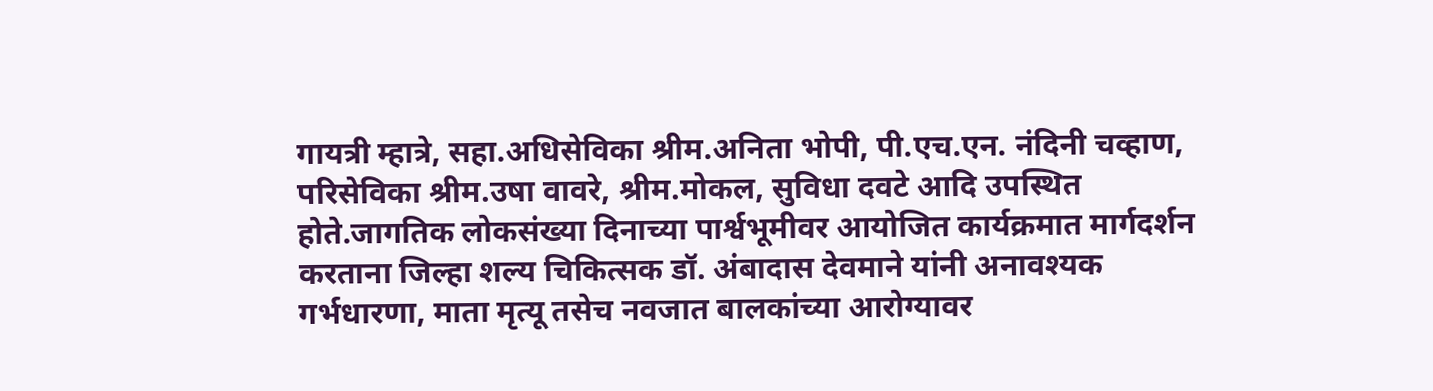गायत्री म्हात्रे, सहा.अधिसेविका श्रीम.अनिता भोपी, पी.एच.एन. नंदिनी चव्हाण, परिसेविका श्रीम.उषा वावरे, श्रीम.मोकल, सुविधा दवटे आदि उपस्थित होते.जागतिक लोकसंख्या दिनाच्या पार्श्वभूमीवर आयोजित कार्यक्रमात मार्गदर्शन करताना जिल्हा शल्य चिकित्सक डॉ. अंबादास देवमाने यांनी अनावश्यक गर्भधारणा, माता मृत्यू तसेच नवजात बालकांच्या आरोग्यावर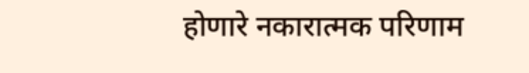होणारे नकारात्मक परिणाम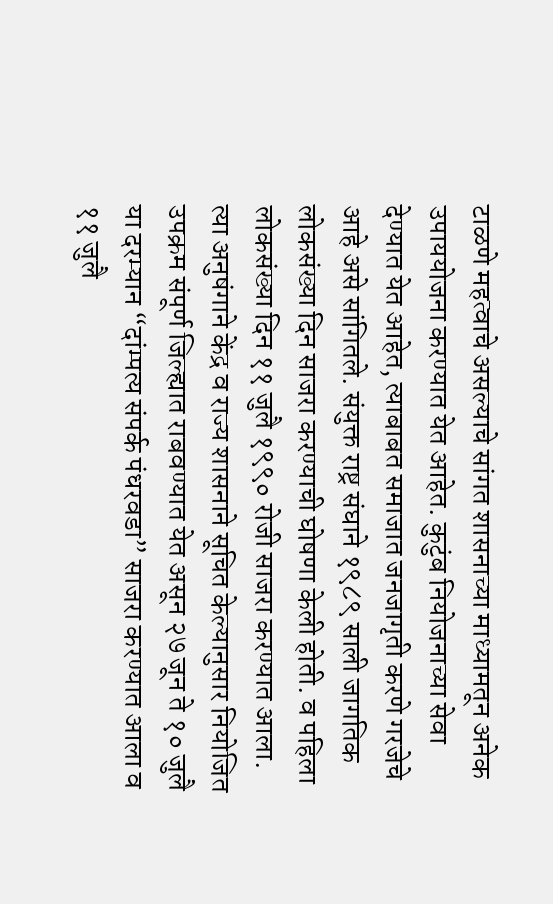टाळणे महत्वाचे असल्याचे सांगत शासनाच्या माध्यामतून अनेक उपाययोजना करण्यात येत आहेत. कुटुंब नियोजनाच्या सेवा देण्यात येत आहेत, त्याबाबत समाजात जनजागृती करणे गरजेचे आहे असे सांगितले. संयुक्त राष्ट्र संघाने १९८९ साली जागतिक लोकसंख्या दिन साजरा करण्याची घोषणा केली होती. व पहिला लोकसंख्या दिन ११ जुलै १९९० रोजी साजरा करण्यात आला. त्या अनुषंगाने केंद्र व राज्य शासनाने सूचित केल्यानुसार नियोजित उपक्रम संपूर्ण जिल्ह्यात राबवण्यात येत असून २७ जून ते १० जुलै या दरम्यान “दांम्पत्य संपर्क पंधरवडा” साजरा करण्यात आला व ११ जुलै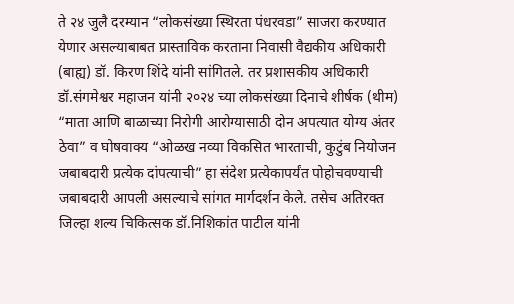ते २४ जुलै दरम्यान “लोकसंख्या स्थिरता पंधरवडा” साजरा करण्यात येणार असल्याबाबत प्रास्ताविक करताना निवासी वैद्यकीय अधिकारी (बाह्य) डॉ. किरण शिंदे यांनी सांगितले. तर प्रशासकीय अधिकारी डॉ.संगमेश्वर महाजन यांनी २०२४ च्या लोकसंख्या दिनाचे शीर्षक (थीम) “माता आणि बाळाच्या निरोगी आरोग्यासाठी दोन अपत्यात योग्य अंतर ठेवा” व घोषवाक्य “ओळख नव्या विकसित भारताची, कुटुंब नियोजन जबाबदारी प्रत्येक दांपत्याची” हा संदेश प्रत्येकापर्यंत पोहोचवण्याची जबाबदारी आपली असल्याचे सांगत मार्गदर्शन केले. तसेच अतिरक्त जिल्हा शल्य चिकित्सक डॉ.निशिकांत पाटील यांनी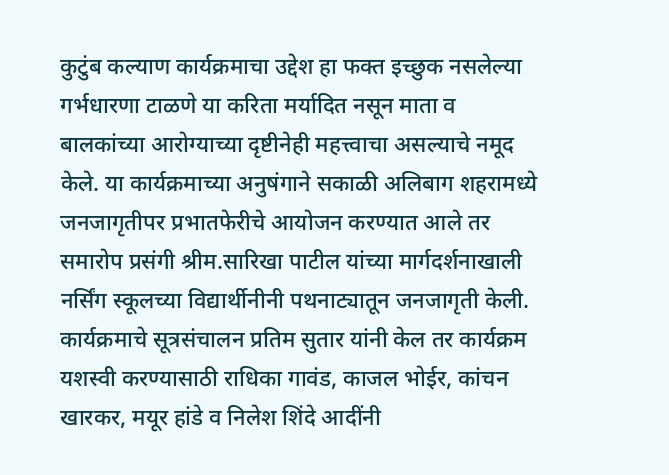कुटुंब कल्याण कार्यक्रमाचा उद्देश हा फक्त इच्छुक नसलेल्या गर्भधारणा टाळणे या करिता मर्यादित नसून माता व बालकांच्या आरोग्याच्या दृष्टीनेही महत्त्वाचा असल्याचे नमूद केले. या कार्यक्रमाच्या अनुषंगाने सकाळी अलिबाग शहरामध्ये जनजागृतीपर प्रभातफेरीचे आयोजन करण्यात आले तर समारोप प्रसंगी श्रीम.सारिखा पाटील यांच्या मार्गदर्शनाखाली नर्सिंग स्कूलच्या विद्यार्थीनीनी पथनाट्यातून जनजागृती केली. कार्यक्रमाचे सूत्रसंचालन प्रतिम सुतार यांनी केल तर कार्यक्रम यशस्वी करण्यासाठी राधिका गावंड, काजल भोईर, कांचन खारकर, मयूर हांडे व निलेश शिंदे आदींनी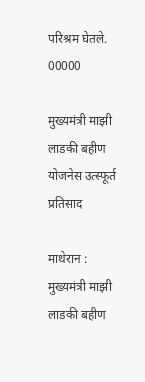परिश्रम घेतले. 00000

मुख्यमंत्री माझी लाडकी बहीण योजनेस उत्स्फूर्त प्रतिसाद

माथेरान : मुख्यमंत्री माझी लाडकी बहीण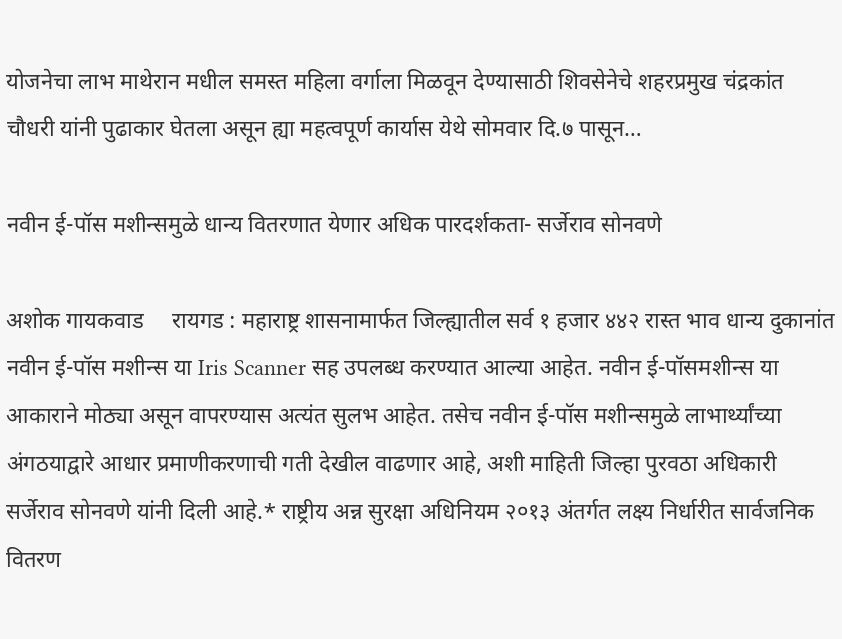योजनेचा लाभ माथेरान मधील समस्त महिला वर्गाला मिळवून देण्यासाठी शिवसेनेचे शहरप्रमुख चंद्रकांत चौधरी यांनी पुढाकार घेतला असून ह्या महत्वपूर्ण कार्यास येथे सोमवार दि.७ पासून…

नवीन ई-पॉस मशीन्समुळे धान्य वितरणात येणार अधिक पारदर्शकता- सर्जेराव सोनवणे

अशोक गायकवाड     रायगड : महाराष्ट्र शासनामार्फत जिल्ह्यातील सर्व १ हजार ४४२ रास्त भाव धान्य दुकानांत नवीन ई-पॉस मशीन्स या Iris Scanner सह उपलब्ध करण्यात आल्या आहेत. नवीन ई-पॉसमशीन्स या आकाराने मोठ्या असून वापरण्यास अत्यंत सुलभ आहेत. तसेच नवीन ई-पॉस मशीन्समुळे लाभार्थ्यांच्या अंगठयाद्वारे आधार प्रमाणीकरणाची गती देखील वाढणार आहे, अशी माहिती जिल्हा पुरवठा अधिकारी सर्जेराव सोनवणे यांनी दिली आहे.* राष्ट्रीय अन्न सुरक्षा अधिनियम २०१३ अंतर्गत लक्ष्य निर्धारीत सार्वजनिक वितरण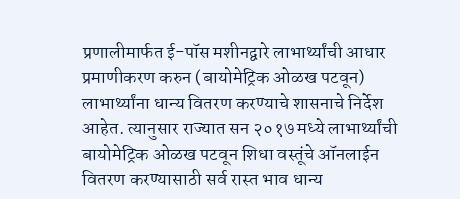प्रणालीमार्फत ई-पॉस मशीनद्वारे लाभार्थ्यांची आधार प्रमाणीकरण करुन (बायोमेट्रिक ओळख पटवून) लाभार्थ्यांना धान्य वितरण करण्याचे शासनाचे निर्देश आहेत. त्यानुसार राज्यात सन २०१७ मध्ये लाभार्थ्यांची बायोमेट्रिक ओळख पटवून शिधा वस्तूंचे ऑनलाईन वितरण करण्यासाठी सर्व रास्त भाव धान्य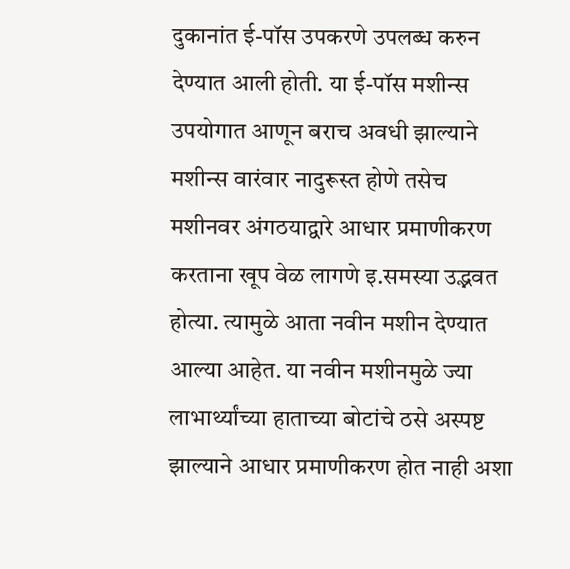दुकानांत ई-पॉस उपकरणे उपलब्ध करुन देण्यात आली होती. या ई-पॉस मशीन्स उपयोगात आणून बराच अवधी झाल्याने मशीन्स वारंवार नादुरूस्त होणे तसेच मशीनवर अंगठयाद्वारे आधार प्रमाणीकरण करताना खूप वेळ लागणे इ.समस्या उद्भवत होत्या. त्यामुळे आता नवीन मशीन देण्यात आल्या आहेत. या नवीन मशीनमुळे ज्या लाभार्थ्यांच्या हाताच्या बोटांचे ठसे अस्पष्ट झाल्याने आधार प्रमाणीकरण होत नाही अशा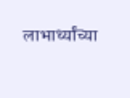लाभार्थ्यांच्या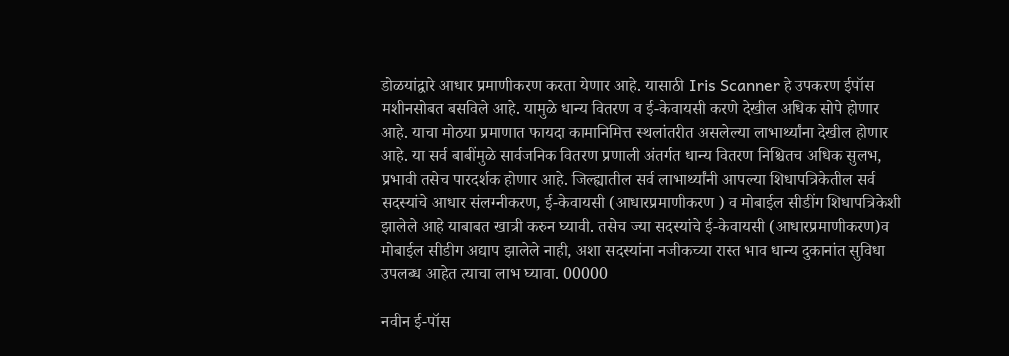डोळयांद्वारे आधार प्रमाणीकरण करता येणार आहे. यासाठी Iris Scanner हे उपकरण ईपॉस मशीनसोबत बसविले आहे. यामुळे धान्य वितरण व ई-केवायसी करणे देखील अधिक सोपे होणार आहे. याचा मोठया प्रमाणात फायदा कामानिमित्त स्थलांतरीत असलेल्या लाभार्थ्यांना देखील होणार आहे. या सर्व बाबींमुळे सार्वजनिक वितरण प्रणाली अंतर्गत धान्य वितरण निश्चितच अधिक सुलभ, प्रभावी तसेच पारदर्शक होणार आहे. जिल्ह्यातील सर्व लाभार्थ्यांनी आपल्या शिधापत्रिकेतील सर्व सदस्यांचे आधार संलग्नीकरण, ई-केवायसी (आधारप्रमाणीकरण ) व मोबाईल सीडींग शिधापत्रिकेशी झालेले आहे याबाबत खात्री करुन घ्यावी. तसेच ज्या सदस्यांचे ई-केवायसी (आधारप्रमाणीकरण)व मोबाईल सीडीग अद्याप झालेले नाही, अशा सदस्यांना नजीकच्या रास्त भाव धान्य दुकानांत सुविधा उपलब्ध आहेत त्याचा लाभ घ्यावा. 00000

नवीन ई-पॉस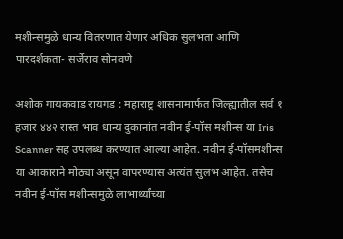मशीन्समुळे धान्य वितरणात येणार अधिक सुलभता आणि पारदर्शकता- सर्जेराव सोनवणे

अशोक गायकवाड रायगड : महाराष्ट्र शासनामार्फत जिल्ह्यातील सर्व १ हजार ४४२ रास्त भाव धान्य दुकानांत नवीन ई-पॉस मशीन्स या Iris Scanner सह उपलब्ध करण्यात आल्या आहेत. नवीन ई-पॉसमशीन्स या आकाराने मोठ्या असून वापरण्यास अत्यंत सुलभ आहेत. तसेच नवीन ई-पॉस मशीन्समुळे लाभार्थ्यांच्या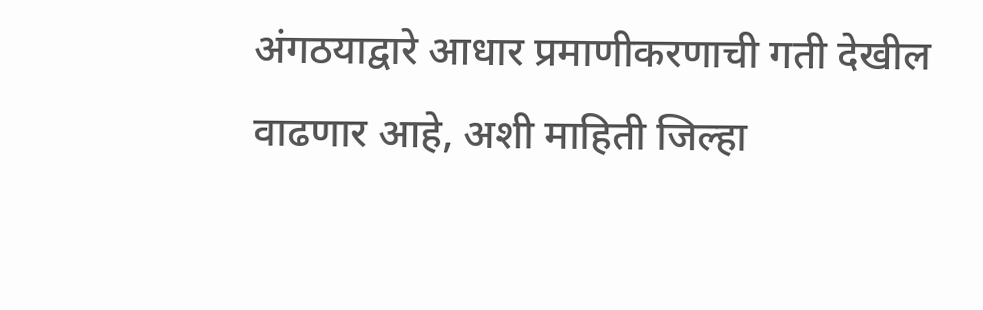अंगठयाद्वारे आधार प्रमाणीकरणाची गती देखील वाढणार आहे, अशी माहिती जिल्हा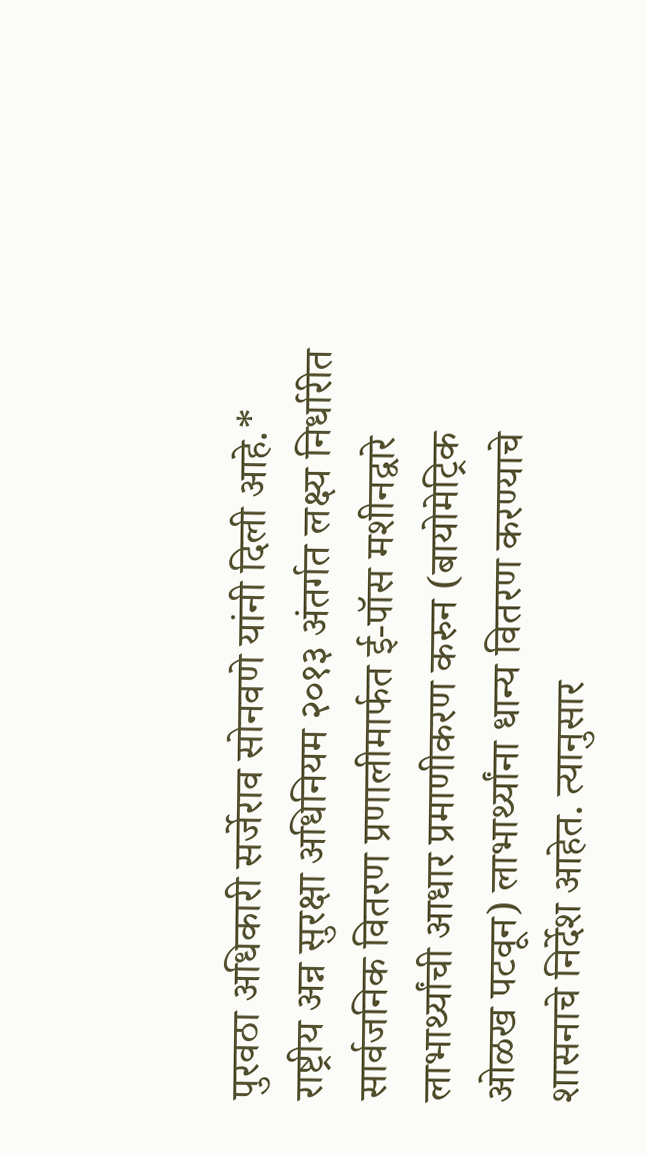पुरवठा अधिकारी सर्जेराव सोनवणे यांनी दिली आहे.* राष्ट्रीय अन्न सुरक्षा अधिनियम २०१३ अंतर्गत लक्ष्य निर्धारीत सार्वजनिक वितरण प्रणालीमार्फत ई-पॉस मशीनद्वारे लाभार्थ्यांची आधार प्रमाणीकरण करुन (बायोमेट्रिक ओळख पटवून) लाभार्थ्यांना धान्य वितरण करण्याचे शासनाचे निर्देश आहेत. त्यानुसार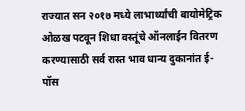राज्यात सन २०१७ मध्ये लाभार्थ्यांची बायोमेट्रिक ओळख पटवून शिधा वस्तूंचे ऑनलाईन वितरण करण्यासाठी सर्व रास्त भाव धान्य दुकानांत ई-पॉस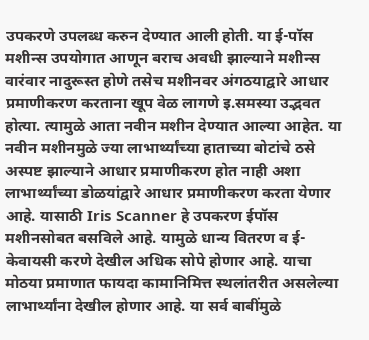उपकरणे उपलब्ध करुन देण्यात आली होती. या ई-पॉस मशीन्स उपयोगात आणून बराच अवधी झाल्याने मशीन्स वारंवार नादुरूस्त होणे तसेच मशीनवर अंगठयाद्वारे आधार प्रमाणीकरण करताना खूप वेळ लागणे इ.समस्या उद्भवत होत्या. त्यामुळे आता नवीन मशीन देण्यात आल्या आहेत. या नवीन मशीनमुळे ज्या लाभार्थ्यांच्या हाताच्या बोटांचे ठसे अस्पष्ट झाल्याने आधार प्रमाणीकरण होत नाही अशा लाभार्थ्यांच्या डोळयांद्वारे आधार प्रमाणीकरण करता येणार आहे. यासाठी Iris Scanner हे उपकरण ईपॉस मशीनसोबत बसविले आहे. यामुळे धान्य वितरण व ई-केवायसी करणे देखील अधिक सोपे होणार आहे. याचा मोठया प्रमाणात फायदा कामानिमित्त स्थलांतरीत असलेल्या लाभार्थ्यांना देखील होणार आहे. या सर्व बाबींमुळे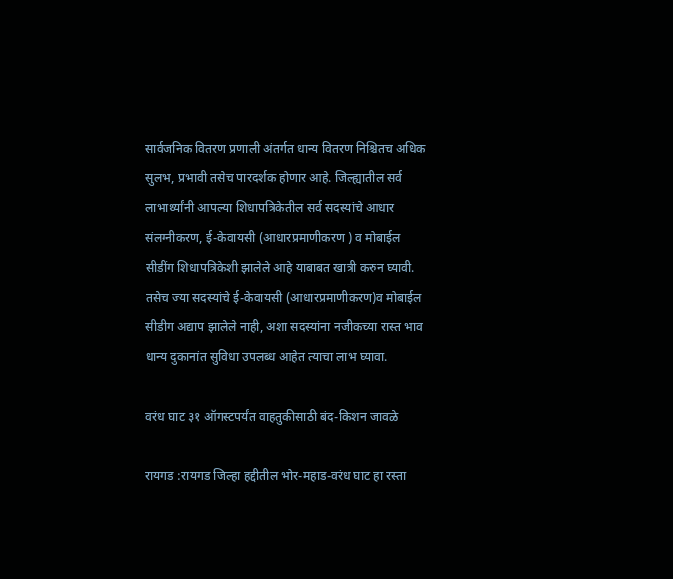सार्वजनिक वितरण प्रणाली अंतर्गत धान्य वितरण निश्चितच अधिक सुलभ, प्रभावी तसेच पारदर्शक होणार आहे. जिल्ह्यातील सर्व लाभार्थ्यांनी आपल्या शिधापत्रिकेतील सर्व सदस्यांचे आधार संलग्नीकरण, ई-केवायसी (आधारप्रमाणीकरण ) व मोबाईल सीडींग शिधापत्रिकेशी झालेले आहे याबाबत खात्री करुन घ्यावी. तसेच ज्या सदस्यांचे ई-केवायसी (आधारप्रमाणीकरण)व मोबाईल सीडीग अद्याप झालेले नाही, अशा सदस्यांना नजीकच्या रास्त भाव धान्य दुकानांत सुविधा उपलब्ध आहेत त्याचा लाभ घ्यावा.

वरंध घाट ३१ ऑगस्टपर्यंत वाहतुकीसाठी बंद-किशन जावळे

रायगड :रायगड जिल्हा हद्दीतील भोर-महाड-वरंध घाट हा रस्ता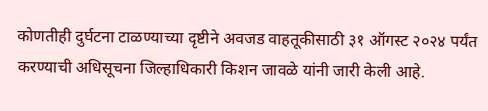कोणतीही दुर्घटना टाळण्याच्या दृष्टीने अवजड वाहतूकीसाठी ३१ ऑगस्ट २०२४ पर्यंत करण्याची अधिसूचना जिल्हाधिकारी किशन जावळे यांनी जारी केली आहे.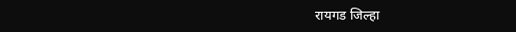रायगड जिल्हा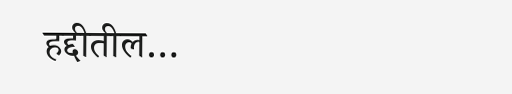हद्दीतील…